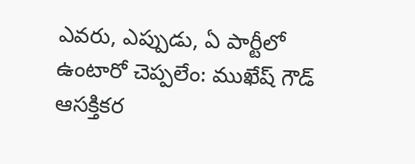ఎవరు, ఎప్పుడు, ఏ పార్టీలో ఉంటారో చెప్పలేం: ముఖేష్ గౌడ్ ఆసక్తికర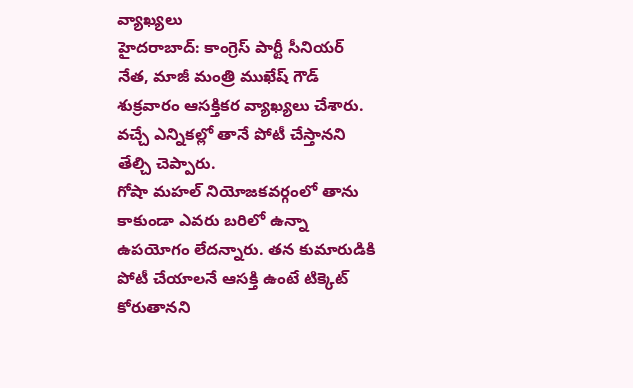వ్యాఖ్యలు
హైదరాబాద్: కాంగ్రెస్ పార్టీ సీనియర్ నేత, మాజీ మంత్రి ముఖేష్ గౌడ్ శుక్రవారం ఆసక్తికర వ్యాఖ్యలు చేశారు. వచ్చే ఎన్నికల్లో తానే పోటీ చేస్తానని తేల్చి చెప్పారు.
గోషా మహల్ నియోజకవర్గంలో తాను కాకుండా ఎవరు బరిలో ఉన్నా ఉపయోగం లేదన్నారు. తన కుమారుడికి పోటీ చేయాలనే ఆసక్తి ఉంటే టిక్కెట్ కోరుతానని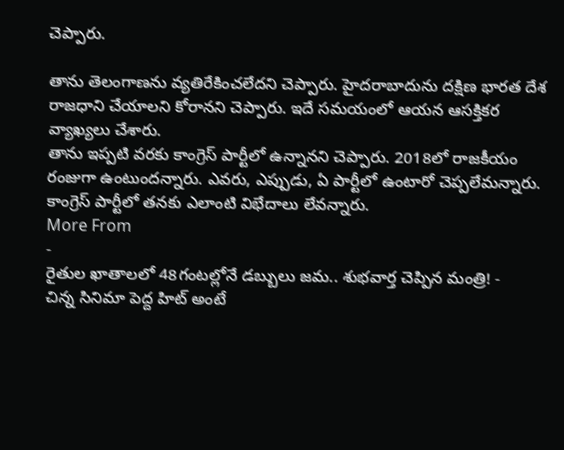చెప్పారు.

తాను తెలంగాణను వ్యతిరేకించలేదని చెప్పారు. హైదరాబాదును దక్షిణ భారత దేశ రాజధాని చేయాలని కోరానని చెప్పారు. ఇదే సమయంలో ఆయన ఆసక్తికర వ్యాఖ్యలు చేశారు.
తాను ఇప్పటి వరకు కాంగ్రెస్ పార్టీలో ఉన్నానని చెప్పారు. 2018లో రాజకీయం రంజుగా ఉంటుందన్నారు. ఎవరు, ఎప్పుడు, ఏ పార్టీలో ఉంటారో చెప్పలేమన్నారు. కాంగ్రెస్ పార్టీలో తనకు ఎలాంటి విభేదాలు లేవన్నారు.
More From
-
రైతుల ఖాతాలలో 48గంటల్లోనే డబ్బులు జమ.. శుభవార్త చెప్పిన మంత్రి! -
చిన్న సినిమా పెద్ద హిట్ అంటే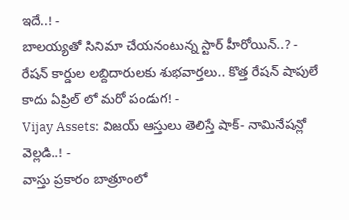ఇదే..! -
బాలయ్యతో సినిమా చేయనంటున్న స్టార్ హీరోయిన్..? -
రేషన్ కార్డుల లబ్దిదారులకు శుభవార్తలు.. కొత్త రేషన్ షాపులే కాదు ఏప్రిల్ లో మరో పండుగ! -
Vijay Assets: విజయ్ ఆస్తులు తెలిస్తే షాక్- నామినేషన్లో వెల్లడి..! -
వాస్తు ప్రకారం బాత్రూంలో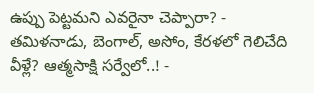ఉప్పు పెట్టమని ఎవరైనా చెప్పారా? -
తమిళనాడు, బెంగాల్, అసోం, కేరళలో గెలిచేది వీళ్లే? ఆత్మసాక్షి సర్వేలో..! -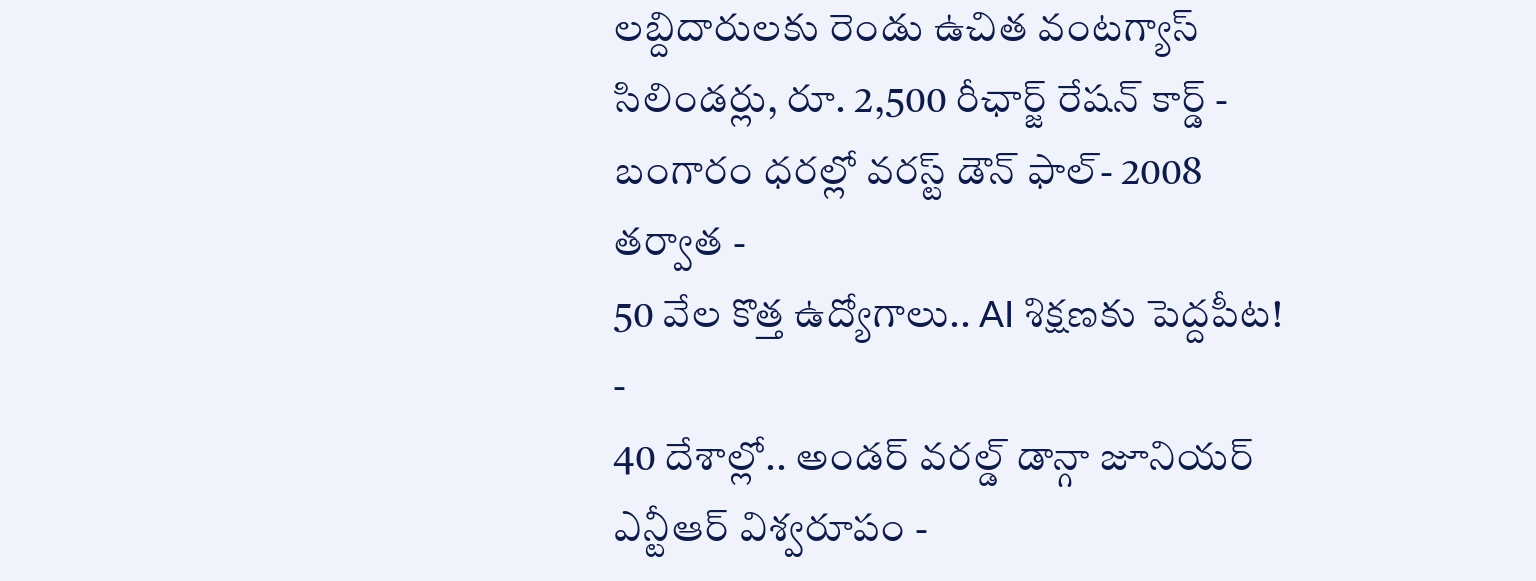లబ్దిదారులకు రెండు ఉచిత వంటగ్యాస్ సిలిండర్లు, రూ. 2,500 రీఛార్జ్ రేషన్ కార్డ్ -
బంగారం ధరల్లో వరస్ట్ డౌన్ ఫాల్- 2008 తర్వాత -
50 వేల కొత్త ఉద్యోగాలు.. AI శిక్షణకు పెద్దపీట! -
40 దేశాల్లో.. అండర్ వరల్డ్ డాన్గా జూనియర్ ఎన్టీఆర్ విశ్వరూపం -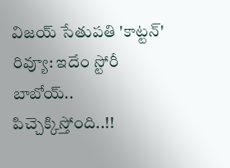విజయ్ సేతుపతి 'కాట్టన్' రివ్యూ: ఇదేం స్టోరీ బాబోయ్.. పిచ్చెక్కిస్తోంది..!!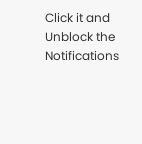Click it and Unblock the Notifications